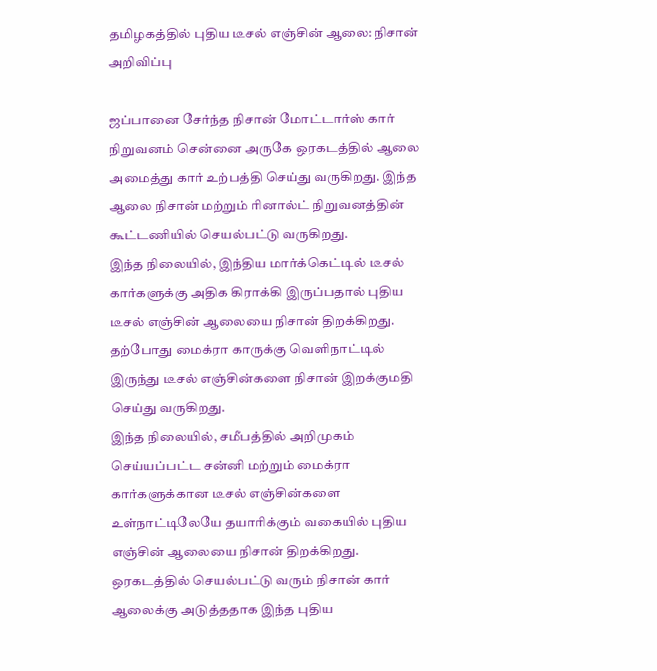தமிழகத்தில் புதிய டீசல் எஞ்சின் ஆலை: நிசான் அறிவிப்பு

ஜப்பானை சேர்ந்த நிசான் மோட்டார்ஸ் கார் நிறுவனம் சென்னை அருகே ஒரகடத்தில் ஆலை அமைத்து கார் உற்பத்தி செய்து வருகிறது. இந்த ஆலை நிசான் மற்றும் ரினால்ட் நிறுவனத்தின் கூட்டணியில் செயல்பட்டு வருகிறது.
இந்த நிலையில், இந்திய மார்க்கெட்டில் டீசல் கார்களுக்கு அதிக கிராக்கி இருப்பதால் புதிய டீசல் எஞ்சின் ஆலையை நிசான் திறக்கிறது.
தற்போது மைக்ரா காருக்கு வெளிநாட்டில் இருந்து டீசல் எஞ்சின்களை நிசான் இறக்குமதி செய்து வருகிறது.
இந்த நிலையில், சமீபத்தில் அறிமுகம் செய்யப்பட்ட சன்னி மற்றும் மைக்ரா கார்களுக்கான டீசல் எஞ்சின்களை உள்நாட்டிலேயே தயாரிக்கும் வகையில் புதிய எஞ்சின் ஆலையை நிசான் திறக்கிறது.
ஒரகடத்தில் செயல்பட்டு வரும் நிசான் கார் ஆலைக்கு அடுத்ததாக இந்த புதிய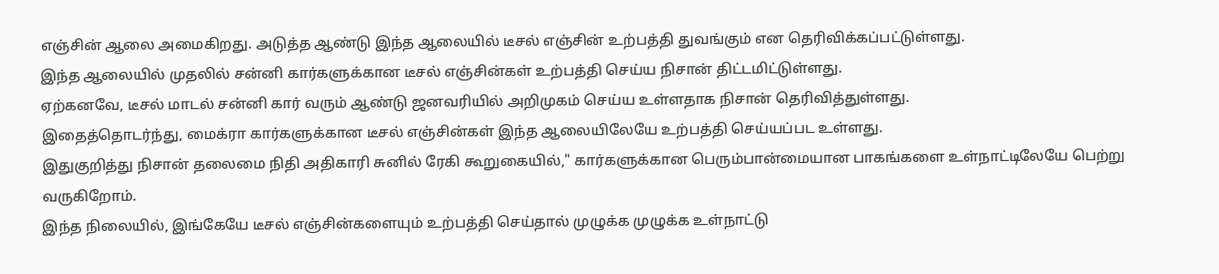எஞ்சின் ஆலை அமைகிறது. அடுத்த ஆண்டு இந்த ஆலையில் டீசல் எஞ்சின் உற்பத்தி துவங்கும் என தெரிவிக்கப்பட்டுள்ளது.
இந்த ஆலையில் முதலில் சன்னி கார்களுக்கான டீசல் எஞ்சின்கள் உற்பத்தி செய்ய நிசான் திட்டமிட்டுள்ளது.
ஏற்கனவே, டீசல் மாடல் சன்னி கார் வரும் ஆண்டு ஜனவரியில் அறிமுகம் செய்ய உள்ளதாக நிசான் தெரிவித்துள்ளது.
இதைத்தொடர்ந்து, மைக்ரா கார்களுக்கான டீசல் எஞ்சின்கள் இந்த ஆலையிலேயே உற்பத்தி செய்யப்பட உள்ளது.
இதுகுறித்து நிசான் தலைமை நிதி அதிகாரி சுனில் ரேகி கூறுகையில்," கார்களுக்கான பெரும்பான்மையான பாகங்களை உள்நாட்டிலேயே பெற்று வருகிறோம்.
இந்த நிலையில், இங்கேயே டீசல் எஞ்சின்களையும் உற்பத்தி செய்தால் முழுக்க முழுக்க உள்நாட்டு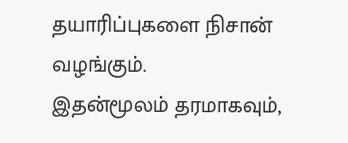தயாரிப்புகளை நிசான் வழங்கும்.
இதன்மூலம் தரமாகவும்,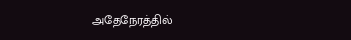அதேநேரத்தில்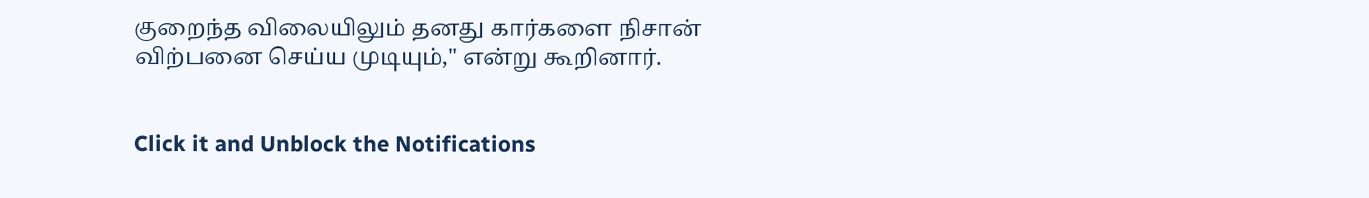குறைந்த விலையிலும் தனது கார்களை நிசான் விற்பனை செய்ய முடியும்," என்று கூறினார்.


Click it and Unblock the Notifications